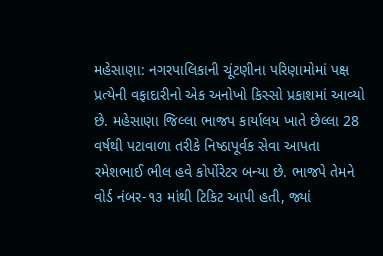મહેસાણા: નગરપાલિકાની ચૂંટણીના પરિણામોમાં પક્ષ પ્રત્યેની વફાદારીનો એક અનોખો કિસ્સો પ્રકાશમાં આવ્યો છે. મહેસાણા જિલ્લા ભાજપ કાર્યાલય ખાતે છેલ્લા 28 વર્ષથી પટાવાળા તરીકે નિષ્ઠાપૂર્વક સેવા આપતા રમેશભાઈ ભીલ હવે કોર્પોરેટર બન્યા છે. ભાજપે તેમને વોર્ડ નંબર-૧૩ માંથી ટિકિટ આપી હતી, જ્યાં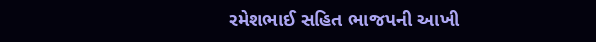રમેશભાઈ સહિત ભાજપની આખી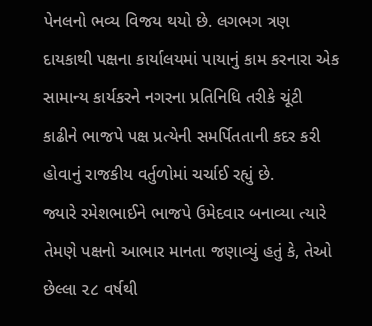પેનલનો ભવ્ય વિજય થયો છે. લગભગ ત્રણ દાયકાથી પક્ષના કાર્યાલયમાં પાયાનું કામ કરનારા એક સામાન્ય કાર્યકરને નગરના પ્રતિનિધિ તરીકે ચૂંટી કાઢીને ભાજપે પક્ષ પ્રત્યેની સમર્પિતતાની કદર કરી હોવાનું રાજકીય વર્તુળોમાં ચર્ચાઈ રહ્યું છે.
જ્યારે રમેશભાઈને ભાજપે ઉમેદવાર બનાવ્યા ત્યારે તેમણે પક્ષનો આભાર માનતા જણાવ્યું હતું કે, તેઓ છેલ્લા ૨૮ વર્ષથી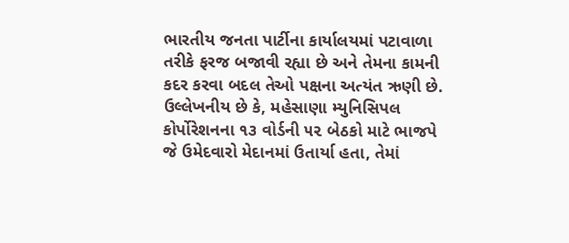ભારતીય જનતા પાર્ટીના કાર્યાલયમાં પટાવાળા તરીકે ફરજ બજાવી રહ્યા છે અને તેમના કામની કદર કરવા બદલ તેઓ પક્ષના અત્યંત ઋણી છે. ઉલ્લેખનીય છે કે, મહેસાણા મ્યુનિસિપલ કોર્પોરેશનના ૧૩ વોર્ડની ૫૨ બેઠકો માટે ભાજપે જે ઉમેદવારો મેદાનમાં ઉતાર્યા હતા, તેમાં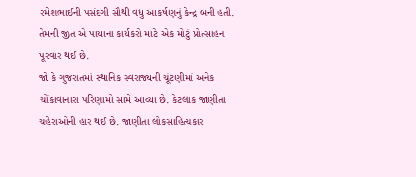રમેશભાઈની પસંદગી સૌથી વધુ આકર્ષણનું કેન્દ્ર બની હતી. તેમની જીત એ પાયાના કાર્યકરો માટે એક મોટું પ્રોત્સાહન પૂરવાર થઈ છે.
જો કે ગુજરાતમાં સ્થાનિક સ્વરાજ્યની ચૂંટણીમાં અનેક ચોંકાવાનારા પરિણામો સામે આવ્યા છે. કેટલાક જાણીતા ચહેરાઓની હાર થઈ છે. જાણીતા લોકસાહિત્યકાર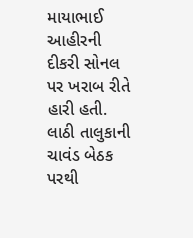માયાભાઈ આહીરની દીકરી સોનલ પર ખરાબ રીતે હારી હતી. લાઠી તાલુકાની ચાવંડ બેઠક પરથી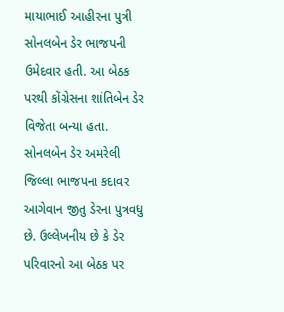માયાભાઈ આહીરના પુત્રી સોનલબેન ડેર ભાજપની ઉમેદવાર હતી. આ બેઠક પરથી કોંગ્રેસના શાંતિબેન ડેર વિજેતા બન્યા હતા. સોનલબેન ડેર અમરેલી જિલ્લા ભાજપના કદાવર આગેવાન જીતુ ડેરના પુત્રવધુ છે. ઉલ્લેખનીય છે કે ડેર પરિવારનો આ બેઠક પર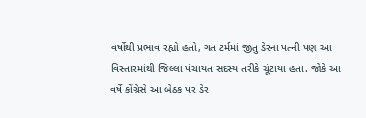વર્ષોથી પ્રભાવ રહ્યો હતો, ગત ટર્મમાં જીતુ ડેરના પત્ની પણ આ વિસ્તારમાંથી જિલ્લા પંચાયત સદસ્ય તરીકે ચૂંટાયા હતા. જોકે આ વર્ષે કોંગ્રેસે આ બેઠક પર ડેર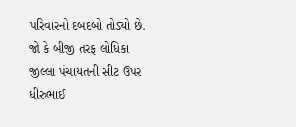પરિવારનો દબદબો તોડ્યો છે.
જો કે બીજી તરફ લોધિકા જીલ્લા પંચાયતની સીટ ઉપર ધીરુભાઈ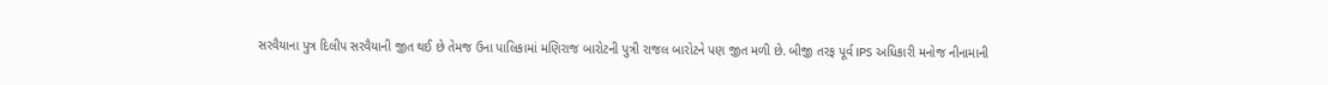સરવૈયાના પુત્ર દિલીપ સરવૈયાની જીત થઈ છે તેમજ ઉના પાલિકામાં મણિરાજ બારોટની પુત્રી રાજલ બારોટને પણ જીત મળી છે. બીજી તરફ પૂર્વ IPS અધિકારી મનોજ નીનામાની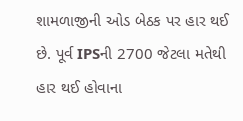શામળાજીની ઓડ બેઠક પર હાર થઈ છે. પૂર્વ IPSની 2700 જેટલા મતેથી હાર થઈ હોવાના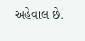અહેવાલ છે.